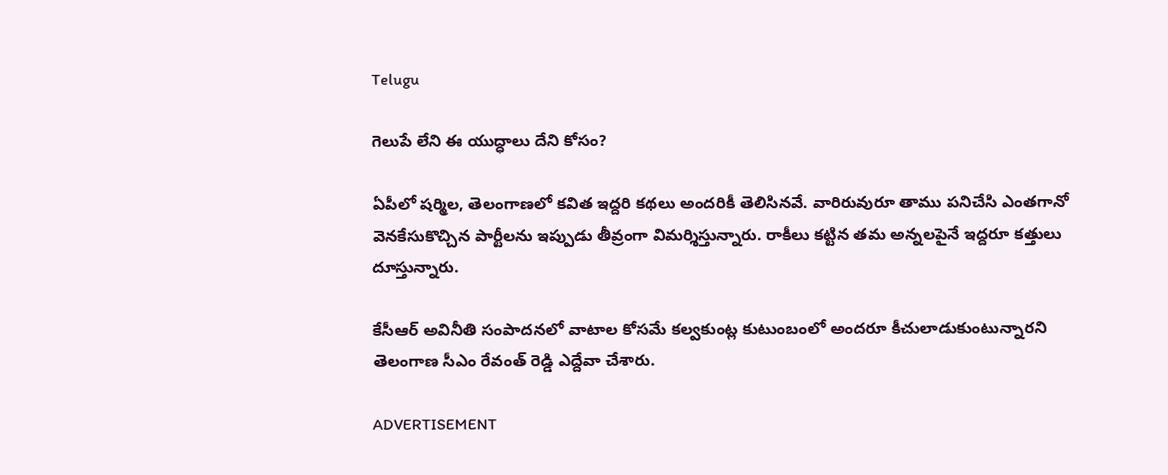Telugu

గెలుపే లేని ఈ యుద్ధాలు దేని కోసం?

ఏపీలో షర్మిల, తెలంగాణలో కవిత ఇద్దరి కథలు అందరికీ తెలిసినవే. వారిరువురూ తాము పనిచేసి ఎంతగానో వెనకేసుకొచ్చిన పార్టీలను ఇప్పుడు తీవ్రంగా విమర్శిస్తున్నారు. రాకీలు కట్టిన తమ అన్నలపైనే ఇద్దరూ కత్తులు దూస్తున్నారు.

కేసీఆర్‌ అవినీతి సంపాదనలో వాటాల కోసమే కల్వకుంట్ల కుటుంబంలో అందరూ కీచులాడుకుంటున్నారని తెలంగాణ సీఎం రేవంత్ రెడ్డి ఎద్దేవా చేశారు.

ADVERTISEMENT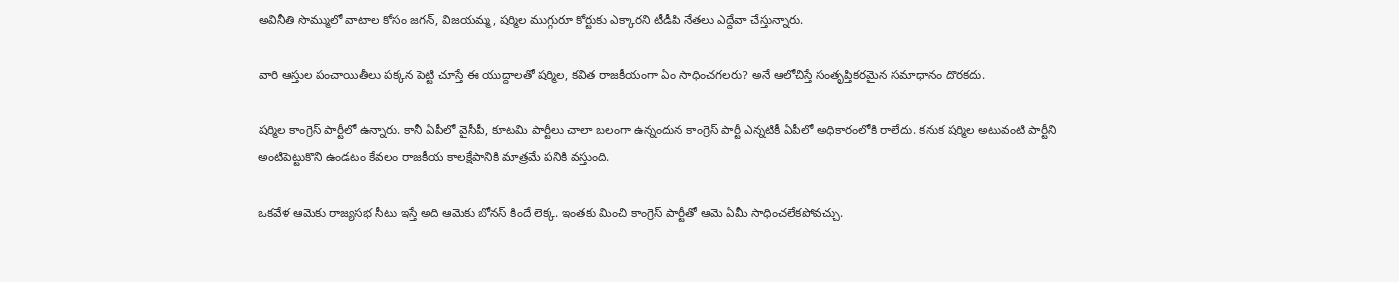అవినీతి సొమ్ములో వాటాల కోసం జగన్‌, విజయమ్మ, షర్మిల ముగ్గురూ కోర్టుకు ఎక్కారని టీడీపి నేతలు ఎద్దేవా చేస్తున్నారు.

వారి ఆస్తుల పంచాయితీలు పక్కన పెట్టి చూస్తే ఈ యుద్దాలతో షర్మిల, కవిత రాజకీయంగా ఏం సాధించగలరు? అనే ఆలోచిస్తే సంతృప్తికరమైన సమాధానం దొరకదు.

షర్మిల కాంగ్రెస్‌ పార్టీలో ఉన్నారు. కానీ ఏపీలో వైసీపీ, కూటమి పార్టీలు చాలా బలంగా ఉన్నందున కాంగ్రెస్‌ పార్టీ ఎన్నటికీ ఏపీలో అధికారంలోకి రాలేదు. కనుక షర్మిల అటువంటి పార్టీని అంటిపెట్టుకొని ఉండటం కేవలం రాజకీయ కాలక్షేపానికి మాత్రమే పనికి వస్తుంది.

ఒకవేళ ఆమెకు రాజ్యసభ సీటు ఇస్తే అది ఆమెకు బోనస్ కిందే లెక్క. ఇంతకు మించి కాంగ్రెస్‌ పార్టీతో ఆమె ఏమీ సాధించలేకపోవచ్చు.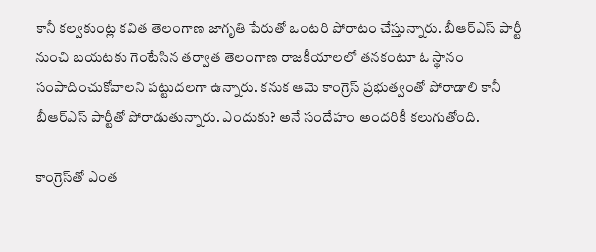కానీ కల్వకుంట్ల కవిత తెలంగాణ జాగృతి పేరుతో ఒంటరి పోరాటం చేస్తున్నారు. బీఆర్ఎస్‌ పార్టీ నుంచి బయటకు గెంటేసిన తర్వాత తెలంగాణ రాజకీయాలలో తనకంటూ ఓ స్థానం సంపాదించుకోవాలని పట్టుదలగా ఉన్నారు. కనుక ఆమె కాంగ్రెస్‌ ప్రభుత్వంతో పోరాడాలి కానీ బీఆర్ఎస్‌ పార్టీతో పోరాడుతున్నారు. ఎందుకు? అనే సందేహం అందరికీ కలుగుతోంది.

కాంగ్రెస్‌తో ఎంత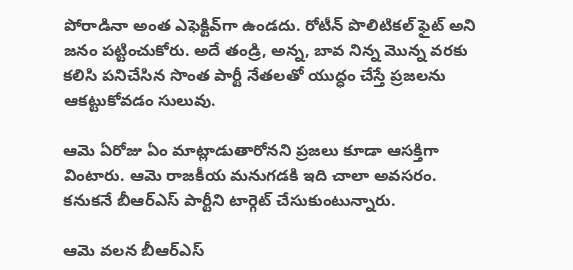పోరాడినా అంత ఎఫెక్టివ్‌గా ఉండదు. రోటీన్ పొలిటికల్ ఫైట్‌ అని జనం పట్టించుకోరు. అదే తండ్రి, అన్న, బావ నిన్న మొన్న వరకు కలిసి పనిచేసిన సొంత పార్టీ నేతలతో యుద్ధం చేస్తే ప్రజలను ఆకట్టుకోవడం సులువు.

ఆమె ఏరోజు ఏం మాట్లాడుతారోనని ప్రజలు కూడా ఆసక్తిగా వింటారు. ఆమె రాజకీయ మనుగడకి ఇది చాలా అవసరం. కనుకనే బీఆర్ఎస్‌ పార్టీని టార్గెట్ చేసుకుంటున్నారు.

ఆమె వలన బీఆర్ఎస్‌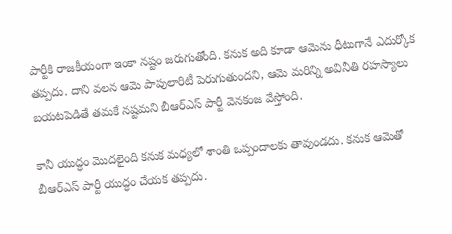పార్టీకి రాజకీయంగా ఇంకా నష్టం జరుగుతోంది. కనుక అది కూడా ఆమెను ధీటుగానే ఎదుర్కోక తప్పదు. దాని వలన ఆమె పాపులారిటీ పెరుగుతుందని, ఆమె మరిన్ని అవినీతి రహస్యాలు బయటపెడితే తమకే నష్టమని బీఆర్ఎస్‌ పార్టీ వెనకంజ వేస్తోంది.

కానీ యుద్ధం మొదలైంది కనుక మధ్యలో శాంతి ఒప్పందాలకు తావుండదు. కనుక ఆమెతో బీఆర్ఎస్‌ పార్టీ యుద్ధం చేయక తప్పదు.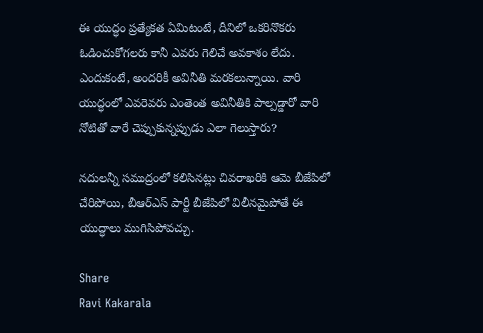ఈ యుద్ధం ప్రత్యేకత ఏమిటంటే, దీనిలో ఒకరినొకరు ఓడించుకోగలరు కానీ ఎవరు గెలిచే అవకాశం లేదు. ఎందుకంటే, అందరికీ అవినీతి మరకలున్నాయి. వారి యుద్ధంలో ఎవరెవరు ఎంతెంత అవినీతికి పాల్పడ్డారో వారి నోటితో వారే చెప్పుకున్నప్పుడు ఎలా గెలుస్తారు?

నదులన్నీ సముద్రంలో కలిసినట్లు చివరాఖరికి ఆమె బీజేపిలో చేరిపోయి, బీఆర్ఎస్‌ పార్టీ బీజేపిలో విలీనమైపోతే ఈ యుద్ధాలు ముగిసిపోవచ్చు.

Share
Ravi Kakarala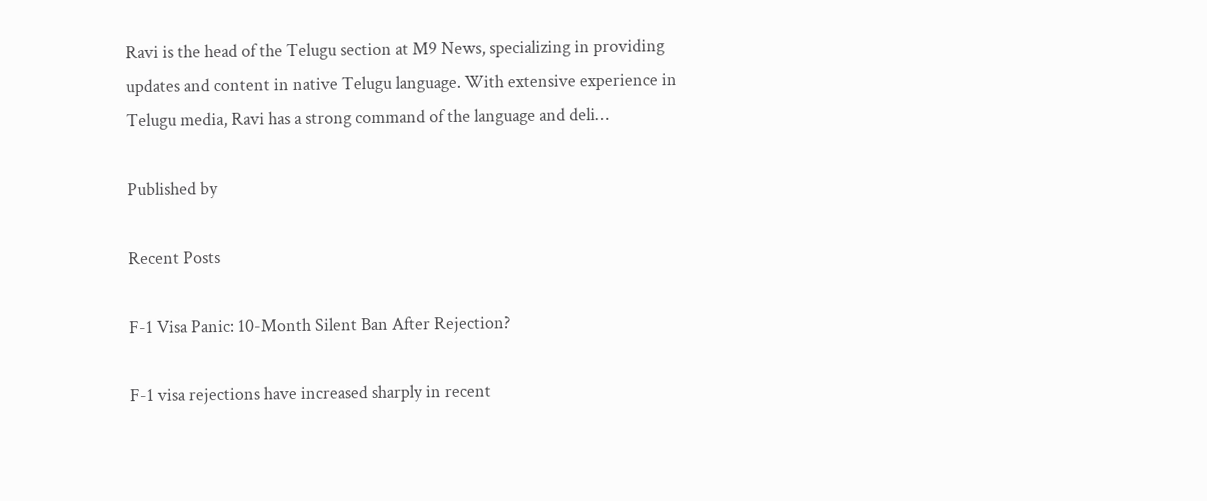Ravi is the head of the Telugu section at M9 News, specializing in providing updates and content in native Telugu language. With extensive experience in Telugu media, Ravi has a strong command of the language and deli…

Published by

Recent Posts

F-1 Visa Panic: 10-Month Silent Ban After Rejection?

F-1 visa rejections have increased sharply in recent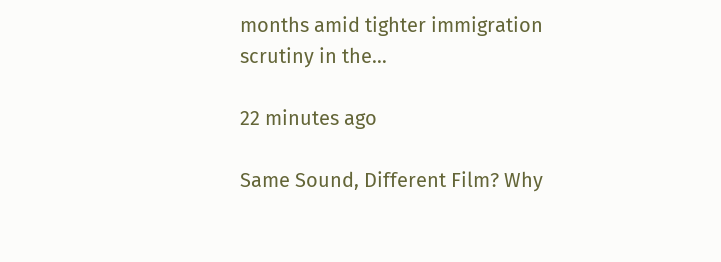months amid tighter immigration scrutiny in the…

22 minutes ago

Same Sound, Different Film? Why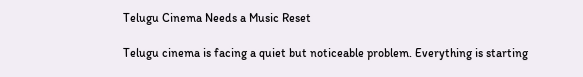Telugu Cinema Needs a Music Reset

Telugu cinema is facing a quiet but noticeable problem. Everything is starting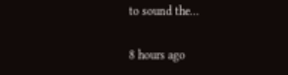to sound the…

8 hours ago